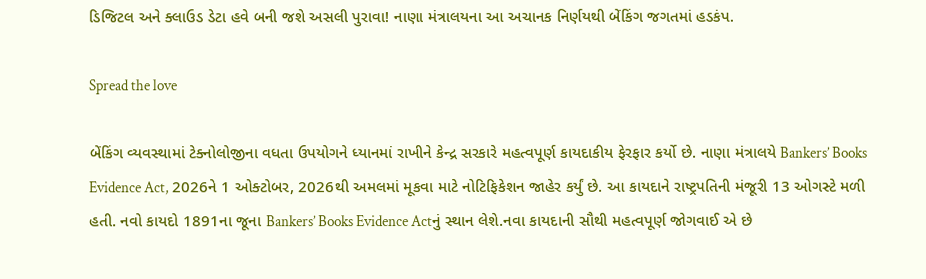ડિજિટલ અને ક્લાઉડ ડેટા હવે બની જશે અસલી પુરાવા! નાણા મંત્રાલયના આ અચાનક નિર્ણયથી બેંકિંગ જગતમાં હડકંપ.

Spread the love

બેંકિંગ વ્યવસ્થામાં ટેક્નોલોજીના વધતા ઉપયોગને ધ્યાનમાં રાખીને કેન્દ્ર સરકારે મહત્વપૂર્ણ કાયદાકીય ફેરફાર કર્યો છે. નાણા મંત્રાલયે Bankers’ Books Evidence Act, 2026ને 1 ઓક્ટોબર, 2026થી અમલમાં મૂકવા માટે નોટિફિકેશન જાહેર કર્યું છે. આ કાયદાને રાષ્ટ્રપતિની મંજૂરી 13 ઓગસ્ટે મળી હતી. નવો કાયદો 1891ના જૂના Bankers’ Books Evidence Actનું સ્થાન લેશે.નવા કાયદાની સૌથી મહત્વપૂર્ણ જોગવાઈ એ છે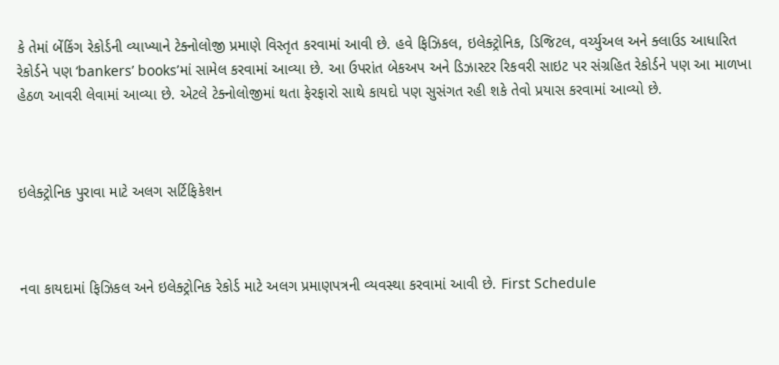કે તેમાં બેંકિંગ રેકોર્ડની વ્યાખ્યાને ટેક્નોલોજી પ્રમાણે વિસ્તૃત કરવામાં આવી છે. હવે ફિઝિકલ, ઇલેક્ટ્રોનિક, ડિજિટલ, વર્ચ્યુઅલ અને ક્લાઉડ આધારિત રેકોર્ડને પણ ‘bankers’ books’માં સામેલ કરવામાં આવ્યા છે. આ ઉપરાંત બેકઅપ અને ડિઝાસ્ટર રિકવરી સાઇટ પર સંગ્રહિત રેકોર્ડને પણ આ માળખા હેઠળ આવરી લેવામાં આવ્યા છે. એટલે ટેક્નોલોજીમાં થતા ફેરફારો સાથે કાયદો પણ સુસંગત રહી શકે તેવો પ્રયાસ કરવામાં આવ્યો છે.



ઇલેક્ટ્રોનિક પુરાવા માટે અલગ સર્ટિફિકેશન



નવા કાયદામાં ફિઝિકલ અને ઇલેક્ટ્રોનિક રેકોર્ડ માટે અલગ પ્રમાણપત્રની વ્યવસ્થા કરવામાં આવી છે. First Schedule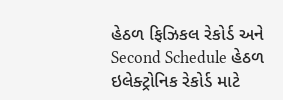હેઠળ ફિઝિકલ રેકોર્ડ અને Second Schedule હેઠળ ઇલેક્ટ્રોનિક રેકોર્ડ માટે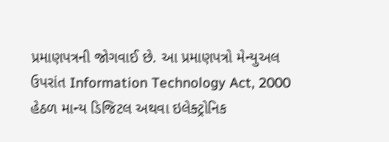પ્રમાણપત્રની જોગવાઈ છે. આ પ્રમાણપત્રો મેન્યુઅલ ઉપરાંત Information Technology Act, 2000 હેઠળ માન્ય ડિજિટલ અથવા ઇલેક્ટ્રોનિક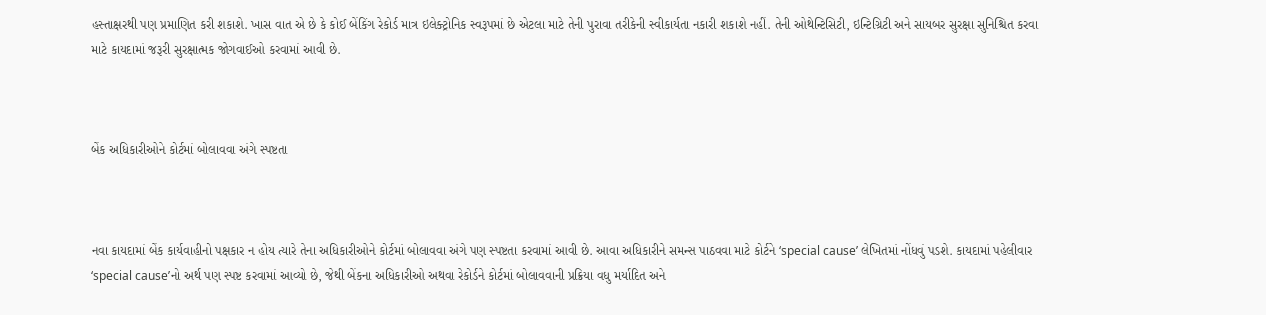હસ્તાક્ષરથી પણ પ્રમાણિત કરી શકાશે. ખાસ વાત એ છે કે કોઈ બેંકિંગ રેકોર્ડ માત્ર ઇલેક્ટ્રોનિક સ્વરૂપમાં છે એટલા માટે તેની પુરાવા તરીકેની સ્વીકાર્યતા નકારી શકાશે નહીં. તેની ઓથેન્ટિસિટી, ઇન્ટિગ્રિટી અને સાયબર સુરક્ષા સુનિશ્ચિત કરવા માટે કાયદામાં જરૂરી સુરક્ષાત્મક જોગવાઈઓ કરવામાં આવી છે.



બેંક અધિકારીઓને કોર્ટમાં બોલાવવા અંગે સ્પષ્ટતા



નવા કાયદામાં બેંક કાર્યવાહીનો પક્ષકાર ન હોય ત્યારે તેના અધિકારીઓને કોર્ટમાં બોલાવવા અંગે પણ સ્પષ્ટતા કરવામાં આવી છે. આવા અધિકારીને સમન્સ પાઠવવા માટે કોર્ટને ‘special cause’ લેખિતમાં નોંધવું પડશે. કાયદામાં પહેલીવાર ‘special cause’નો અર્થ પણ સ્પષ્ટ કરવામાં આવ્યો છે, જેથી બેંકના અધિકારીઓ અથવા રેકોર્ડને કોર્ટમાં બોલાવવાની પ્રક્રિયા વધુ મર્યાદિત અને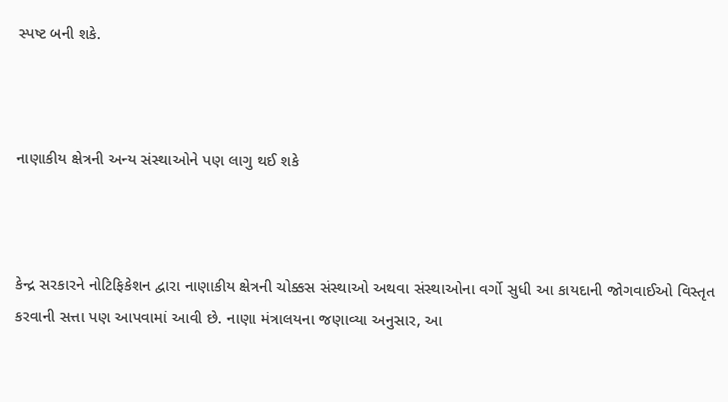સ્પષ્ટ બની શકે.



નાણાકીય ક્ષેત્રની અન્ય સંસ્થાઓને પણ લાગુ થઈ શકે



કેન્દ્ર સરકારને નોટિફિકેશન દ્વારા નાણાકીય ક્ષેત્રની ચોક્કસ સંસ્થાઓ અથવા સંસ્થાઓના વર્ગો સુધી આ કાયદાની જોગવાઈઓ વિસ્તૃત કરવાની સત્તા પણ આપવામાં આવી છે. નાણા મંત્રાલયના જણાવ્યા અનુસાર, આ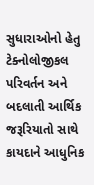સુધારાઓનો હેતુ ટેક્નોલોજીકલ પરિવર્તન અને બદલાતી આર્થિક જરૂરિયાતો સાથે કાયદાને આધુનિક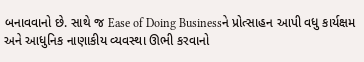બનાવવાનો છે. સાથે જ Ease of Doing Businessને પ્રોત્સાહન આપી વધુ કાર્યક્ષમ અને આધુનિક નાણાકીય વ્યવસ્થા ઊભી કરવાનો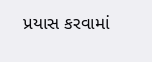પ્રયાસ કરવામાં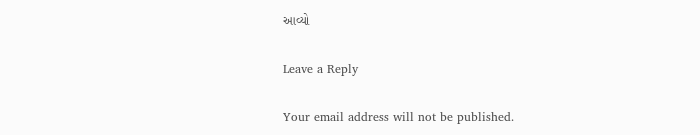આવ્યો

Leave a Reply

Your email address will not be published.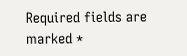Required fields are marked *